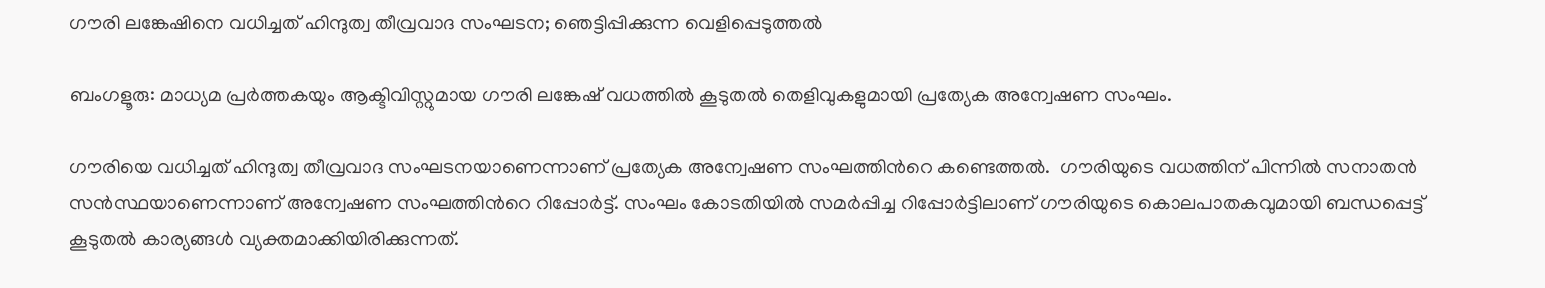ഗൗരി ലങ്കേഷിനെ വധിച്ചത് ഹിന്ദുത്വ തീവ്രവാദ സംഘടന; ഞെട്ടിപ്പിക്കുന്ന വെളിപ്പെടുത്തല്‍

ബംഗളൂരു: മാധ്യമ പ്രര്‍ത്തകയും ആക്ടിവിസ്റ്റുമായ ഗൗരി ലങ്കേഷ് വധത്തില്‍ കൂടുതല്‍ തെളിവുകളുമായി പ്രത്യേക അന്വേഷണ സംഘം.

ഗൗരിയെ വധിച്ചത് ഹിന്ദുത്വ തീവ്രവാദ സംഘടനയാണെന്നാണ് പ്രത്യേക അന്വേഷണ സംഘത്തിന്‍റെ കണ്ടെത്തല്‍.  ഗൗരിയുടെ വധത്തിന് പിന്നില്‍ സനാതന്‍ സന്‍സ്ഥയാണെന്നാണ് അന്വേഷണ സംഘത്തിന്‍റെ റിപ്പോര്‍ട്ട്. സംഘം കോടതിയില്‍ സമര്‍പ്പിച്ച റിപ്പോര്‍ട്ടിലാണ് ഗൗരിയുടെ കൊലപാതകവുമായി ബന്ധപ്പെട്ട് കൂടുതല്‍ കാര്യങ്ങള്‍ വ്യക്തമാക്കിയിരിക്കുന്നത്.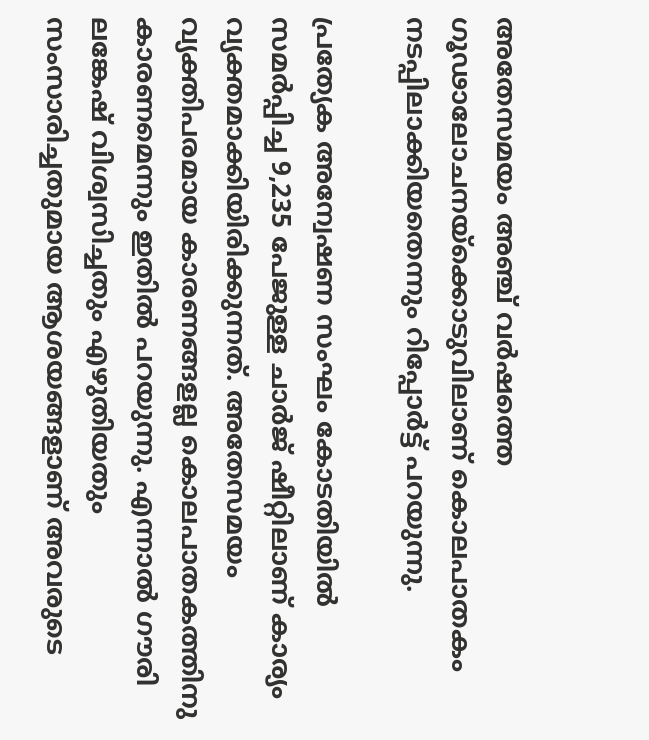അതേസമയം അഞ്ച് വര്‍ഷത്തെ ഗൂഢാലോചനയ്ക്കൊടുവിലാണ് കൊലപാതകം നടപ്പിലാക്കിയതെന്നും റിപ്പോര്‍ട്ട് പറയുന്നു.

പ്രത്യേക അന്വേഷണ സംഘം കോടതിയില്‍ സമര്‍പ്പിച്ച 9,235 പേജുള്ള ചാര്‍ജ് ഷീറ്റിലാണ് കാര്യം വ്യക്തമാക്കിയിരിക്കുന്നത്. അതേസമയം വ്യക്തിപരമായ കാരണങ്ങളല്ല കൊലപാതകത്തിനു കാരണമെന്നും ഇതില്‍ പറയുന്നു. എന്നാല്‍ ഗൗരി ലങ്കേഷ് വിശ്വസിച്ചതും എഴുതിയതും സംസാരിച്ചതുമായ ആശയങ്ങളാണ് അവരുടെ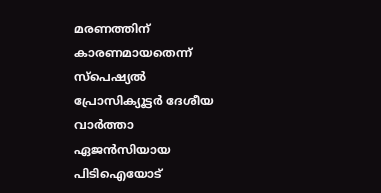മരണത്തിന് കാരണമായതെന്ന് സ്പെഷ്യല്‍ പ്രോസിക്യൂട്ടര്‍ ദേശീയ വാര്‍ത്താ ഏജന്‍സിയായ പിടിഐയോട്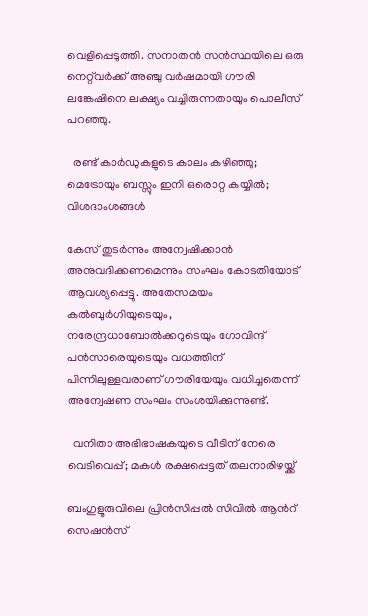വെളിപ്പെടുത്തി. സനാതന്‍ സന്‍സ്ഥയിലെ ഒരു നെറ്റ്‍‍‍വര്‍ക്ക് അ‍ഞ്ചു വര്‍ഷമായി ഗൗരി ലങ്കേഷിനെ ലക്ഷ്യം വച്ചിരുന്നതായും പൊലീസ് പറഞ്ഞു.

  രണ്ട് കാർഡുകളുടെ കാലം കഴിഞ്ഞു; മെട്രോയും ബസ്സും ഇനി ഒരൊറ്റ കയ്യിൽ; വിശദാംശങ്ങൾ

കേസ് തുടര്‍ന്നും അന്വേഷിക്കാന്‍ അനുവദിക്കണമെന്നും സംഘം കോടതിയോട് ആവശ്യപ്പെട്ടു. അതേസമയം കല്‍ബുര്‍ഗിയുടെയും, നരേന്ദ്രധാബോല്‍ക്കറുടെയും ഗോവിന്ദ് പന്‍സാരെയുടെയും വധത്തിന് പിന്നിലുള്ളവരാണ് ഗൗരിയേയും വധിച്ചതെന്ന് അന്വേഷണ സംഘം സംശയിക്കുന്നുണ്ട്.

  വനിതാ അഭിഭാഷകയുടെ വീടിന് നേരെ വെടിവെപ്പ്; മകൾ രക്ഷപ്പെട്ടത് തലനാരിഴയ്ക്ക്

ബംഗുളൂരുവിലെ പ്രിന്‍സിപ്പല്‍ സിവില്‍ ആന്‍റ് സെഷന്‍സ്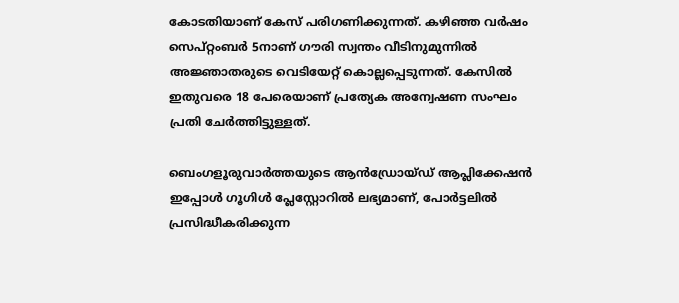കോടതിയാണ് കേസ് പരിഗണിക്കുന്നത്. കഴിഞ്ഞ വര്‍ഷം സെപ്റ്റംബര്‍ 5നാണ് ഗൗരി സ്വന്തം വീടിനുമുന്നില്‍ അജ്ഞാതരുടെ വെടിയേറ്റ് കൊല്ലപ്പെടുന്നത്. കേസില്‍ ഇതുവരെ 18 പേരെയാണ് പ്രത്യേക അന്വേഷണ സംഘം പ്രതി ചേര്‍ത്തിട്ടുള്ളത്.

ബെംഗളൂരുവാർത്തയുടെ ആൻഡ്രോയ്ഡ് ആപ്ലിക്കേഷൻ ഇപ്പോൾ ഗൂഗിൾ പ്ലേസ്റ്റോറിൽ ലഭ്യമാണ്, പോർട്ടലിൽ പ്രസിദ്ധീകരിക്കുന്ന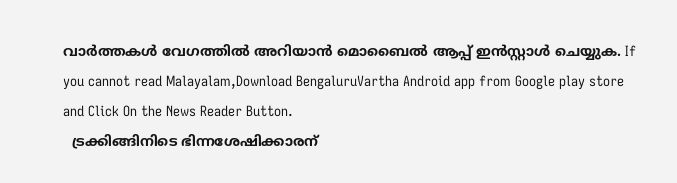വാർത്തകൾ വേഗത്തിൽ അറിയാൻ മൊബൈൽ ആപ്പ് ഇൻസ്റ്റാൾ ചെയ്യുക. If you cannot read Malayalam,Download BengaluruVartha Android app from Google play store and Click On the News Reader Button.
  ട്രക്കിങ്ങിനിടെ ഭിന്നശേഷിക്കാരന്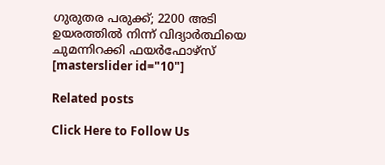ഗുരുതര പരുക്ക്; 2200 അടി ഉയരത്തിൽ നിന്ന് വിദ്യാർത്ഥിയെ ചുമന്നിറക്കി ഫയർഫോഴ്സ്
[masterslider id="10"]

Related posts

Click Here to Follow Us